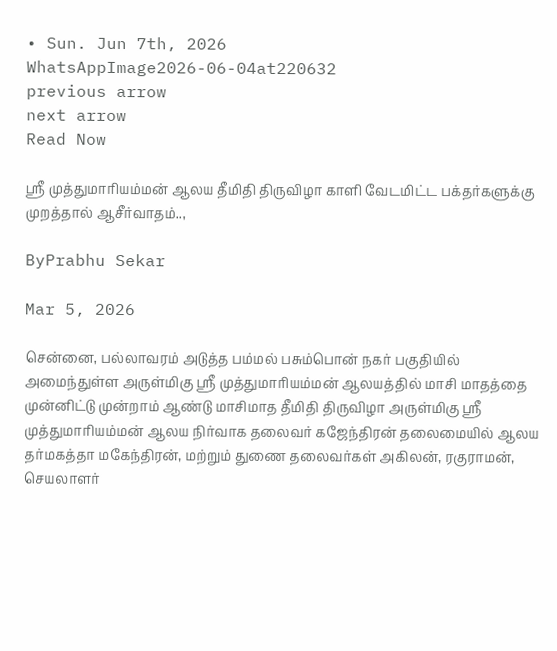• Sun. Jun 7th, 2026
WhatsAppImage2026-06-04at220632
previous arrow
next arrow
Read Now

ஸ்ரீ முத்துமாரியம்மன் ஆலய தீமிதி திருவிழா காளி வேடமிட்ட பக்தர்களுக்கு முறத்தால் ஆசீர்வாதம்..,

ByPrabhu Sekar

Mar 5, 2026

சென்னை, பல்லாவரம் அடுத்த பம்மல் பசும்பொன் நகர் பகுதியில் அமைந்துள்ள அருள்மிகு ஸ்ரீ முத்துமாரியம்மன் ஆலயத்தில் மாசி மாதத்தை முன்னிட்டு முன்றாம் ஆண்டு மாசிமாத தீமிதி திருவிழா அருள்மிகு ஸ்ரீ முத்துமாரியம்மன் ஆலய நிர்வாக தலைவர் கஜேந்திரன் தலைமையில் ஆலய தர்மகத்தா மகேந்திரன், மற்றும் துணை தலைவர்கள் அகிலன், ரகுராமன், செயலாளர்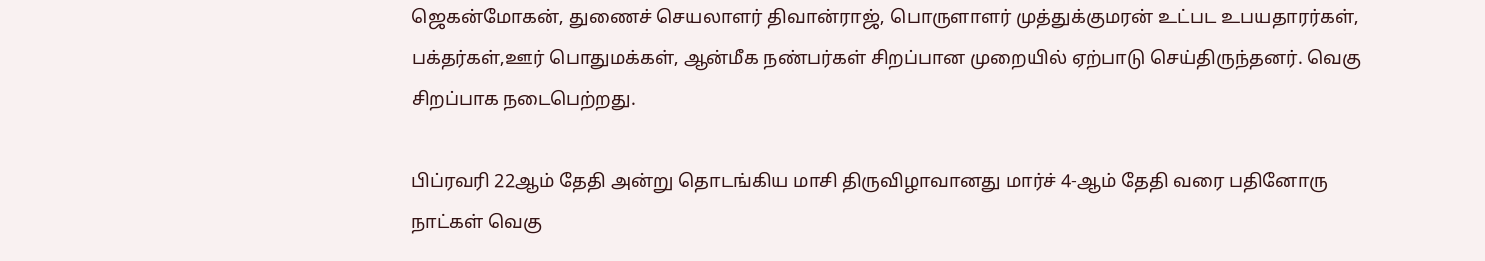ஜெகன்மோகன், துணைச் செயலாளர் திவான்ராஜ், பொருளாளர் முத்துக்குமரன் உட்பட உபயதாரர்கள், பக்தர்கள்,ஊர் பொதுமக்கள், ஆன்மீக நண்பர்கள் சிறப்பான முறையில் ஏற்பாடு செய்திருந்தனர். வெகு சிறப்பாக நடைபெற்றது.

பிப்ரவரி 22ஆம் தேதி அன்று தொடங்கிய மாசி திருவிழாவானது மார்ச் 4-ஆம் தேதி வரை பதினோரு நாட்கள் வெகு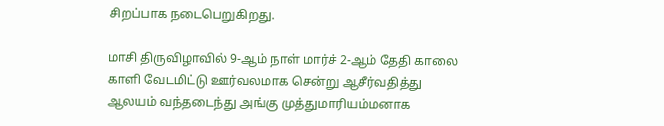சிறப்பாக நடைபெறுகிறது.

மாசி திருவிழாவில் 9-ஆம் நாள் மார்ச் 2-ஆம் தேதி காலை காளி வேடமிட்டு ஊர்வலமாக சென்று ஆசீர்வதித்து ஆலயம் வந்தடைந்து அங்கு முத்துமாரியம்மனாக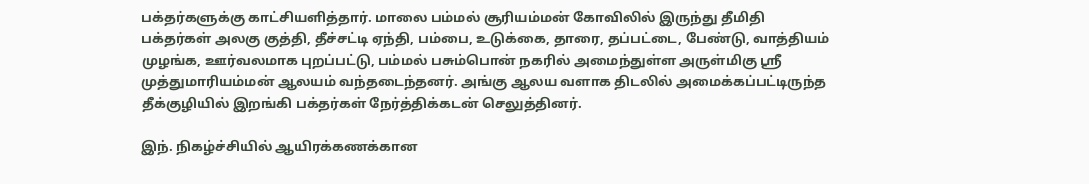பக்தர்களுக்கு காட்சியளித்தார். மாலை பம்மல் சூரியம்மன் கோவிலில் இருந்து தீமிதி பக்தர்கள் அலகு குத்தி, தீச்சட்டி ஏந்தி, பம்பை, உடுக்கை, தாரை, தப்பட்டை, பேண்டு, வாத்தியம் முழங்க, ஊர்வலமாக புறப்பட்டு, பம்மல் பசும்பொன் நகரில் அமைந்துள்ள அருள்மிகு ஸ்ரீ முத்துமாரியம்மன் ஆலயம் வந்தடைந்தனர். அங்கு ஆலய வளாக திடலில் அமைக்கப்பட்டிருந்த தீக்குழியில் இறங்கி பக்தர்கள் நேர்த்திக்கடன் செலுத்தினர்.

இந். நிகழ்ச்சியில் ஆயிரக்கணக்கான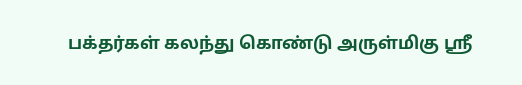பக்தர்கள் கலந்து கொண்டு அருள்மிகு ஸ்ரீ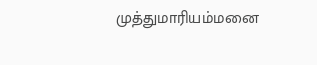முத்துமாரியம்மனை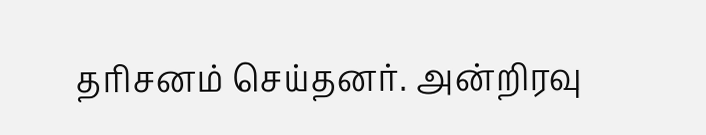தரிசனம் செய்தனர். அன்றிரவு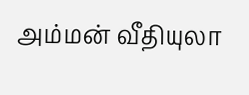அம்மன் வீதியுலா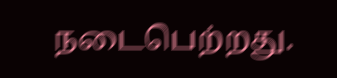நடைபெற்றது.